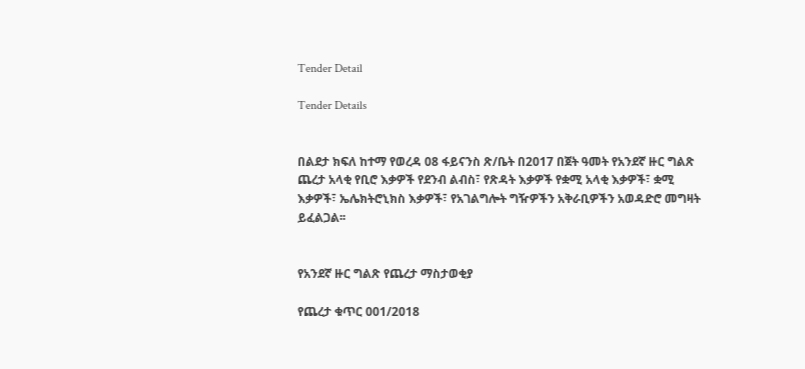Tender Detail

Tender Details


በልደታ ክፍለ ከተማ የወረዳ 08 ፋይናንስ ጽ/ቤት በ2017 በጀት ዓመት የአንደኛ ዙር ግልጽ ጨረታ አላቂ የቢሮ እቃዎች የደንብ ልብስ፣ የጽዳት እቃዎች የቋሚ አላቂ እቃዎች፣ ቋሚ እቃዎች፣ ኤሌክትሮኒክስ እቃዎች፣ የአገልግሎት ግዥዎችን አቅራቢዎችን አወዳድሮ መግዛት ይፈልጋል፡፡


የአንደኛ ዙር ግልጽ የጨረታ ማስታወቂያ

የጨረታ ቁጥር 001/2018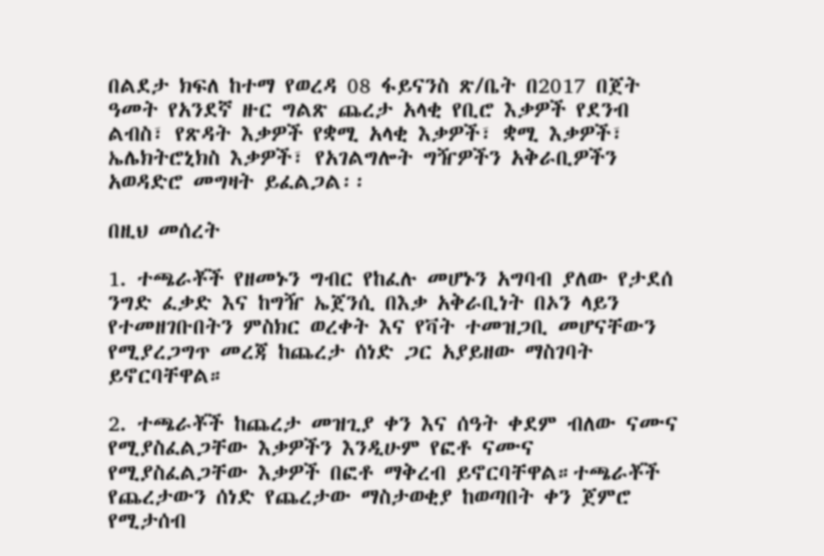በልደታ ክፍለ ከተማ የወረዳ 08 ፋይናንስ ጽ/ቤት በ2017 በጀት ዓመት የአንደኛ ዙር ግልጽ ጨረታ አላቂ የቢሮ እቃዎች የደንብ ልብስ፣ የጽዳት እቃዎች የቋሚ አላቂ እቃዎች፣ ቋሚ እቃዎች፣ ኤሌክትሮኒክስ እቃዎች፣ የአገልግሎት ግዥዎችን አቅራቢዎችን አወዳድሮ መግዛት ይፈልጋል፡፡

በዚህ መሰረት

1. ተጫራቾች የዘመኑን ግብር የከፈሉ መሆኑን አግባብ ያለው የታደሰ ንግድ ፈቃድ እና ከግዥ ኤጀንሲ በእቃ አቅራቢነት በኦን ላይን የተመዘገቡበትን ምስክር ወረቀት እና የቫት ተመዝጋቢ መሆናቸውን የሚያረጋግጥ መረጃ ከጨረታ ሰነድ ጋር አያይዘው ማስገባት ይኖርባቸዋል።

2. ተጫራቾች ከጨረታ መዝጊያ ቀን እና ሰዓት ቀደም ብለው ናሙና የሚያስፈልጋቸው እቃዎችን እንዲሁም የፎቶ ናሙና የሚያስፈልጋቸው እቃዎች በፎቶ ማቅረብ ይኖርባቸዋል።ተጫራቾች የጨረታውን ሰነድ የጨረታው ማስታወቂያ ከወጣበት ቀን ጀምሮ የሚታሰብ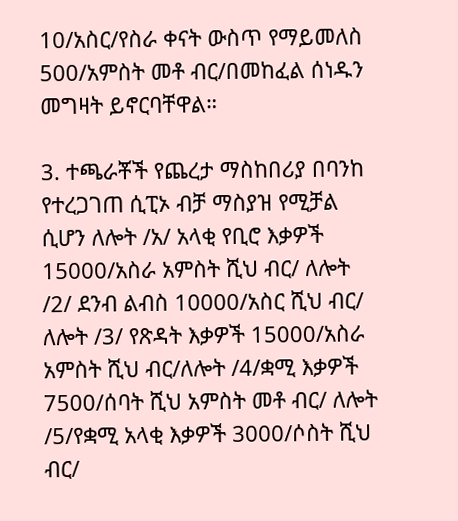10/አስር/የስራ ቀናት ውስጥ የማይመለስ 500/አምስት መቶ ብር/በመከፈል ሰነዱን መግዛት ይኖርባቸዋል።

3. ተጫራቾች የጨረታ ማስከበሪያ በባንከ የተረጋገጠ ሲፒኦ ብቻ ማስያዝ የሚቻል ሲሆን ለሎት /አ/ አላቂ የቢሮ እቃዎች 15000/አስራ አምስት ሺህ ብር/ ለሎት /2/ ደንብ ልብስ 10000/አስር ሺህ ብር/ ለሎት /3/ የጽዳት እቃዎች 15000/አስራ አምስት ሺህ ብር/ለሎት /4/ቋሚ እቃዎች 7500/ሰባት ሺህ አምስት መቶ ብር/ ለሎት /5/የቋሚ አላቂ እቃዎች 3000/ሶስት ሺህ ብር/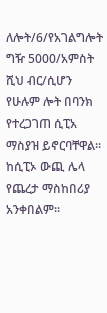ለሎት/6/የአገልግሎት ግዥ 5000/አምስት ሺህ ብር/ሲሆን የሁሉም ሎት በባንክ የተረጋገጠ ሲፒአ ማስያዝ ይኖርባቸዋል። ከሲፒኦ ውጪ ሌላ የጨረታ ማስከበሪያ አንቀበልም፡፡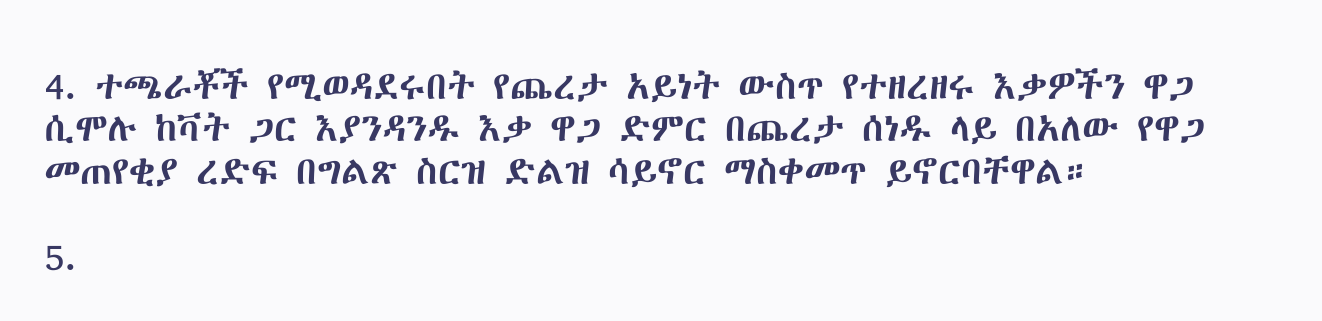4. ተጫራቾች የሚወዳደሩበት የጨረታ አይነት ውስጥ የተዘረዘሩ እቃዎችን ዋጋ ሲሞሉ ከቫት ጋር እያንዳንዱ እቃ ዋጋ ድምር በጨረታ ሰነዱ ላይ በአለው የዋጋ መጠየቂያ ረድፍ በግልጽ ስርዝ ድልዝ ሳይኖር ማስቀመጥ ይኖርባቸዋል።

5.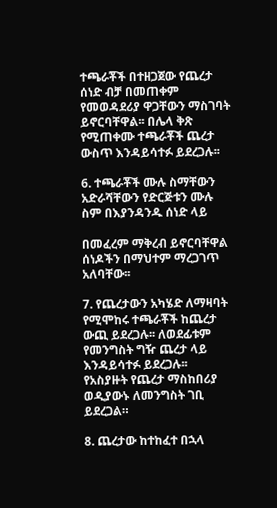ተጫራቾች በተዘጋጀው የጨረታ ሰነድ ብቻ በመጠቀም የመወዳደሪያ ዋጋቸውን ማስገባት ይኖርባቸዋል፡፡ በሌላ ቅጽ የሚጠቀሙ ተጫራቾች ጨረታ ውስጥ እንዳይሳተፉ ይደረጋሉ፡፡

6. ተጫራቾች ሙሉ ስማቸውን አድራሻቸውን የድርጅቱን ሙሉ ስም በእያንዳንዱ ሰነድ ላይ

በመፈረም ማቅረብ ይኖርባቸዋል ሰነዶችን በማህተም ማረጋገጥ አለባቸው፡፡

7. የጨረታውን አካሄድ ለማዛባት የሚሞከሩ ተጫራቾች ከጨረታ ውጪ ይደረጋሉ፡፡ ለወደፊቱም የመንግስት ግዥ ጨረታ ላይ እንዳይሳተፉ ይደረጋሉ፡፡ የአስያዙት የጨረታ ማስከበሪያ ወዲያውኑ ለመንግስት ገቢ ይደረጋል።

8. ጨረታው ከተከፈተ በኋላ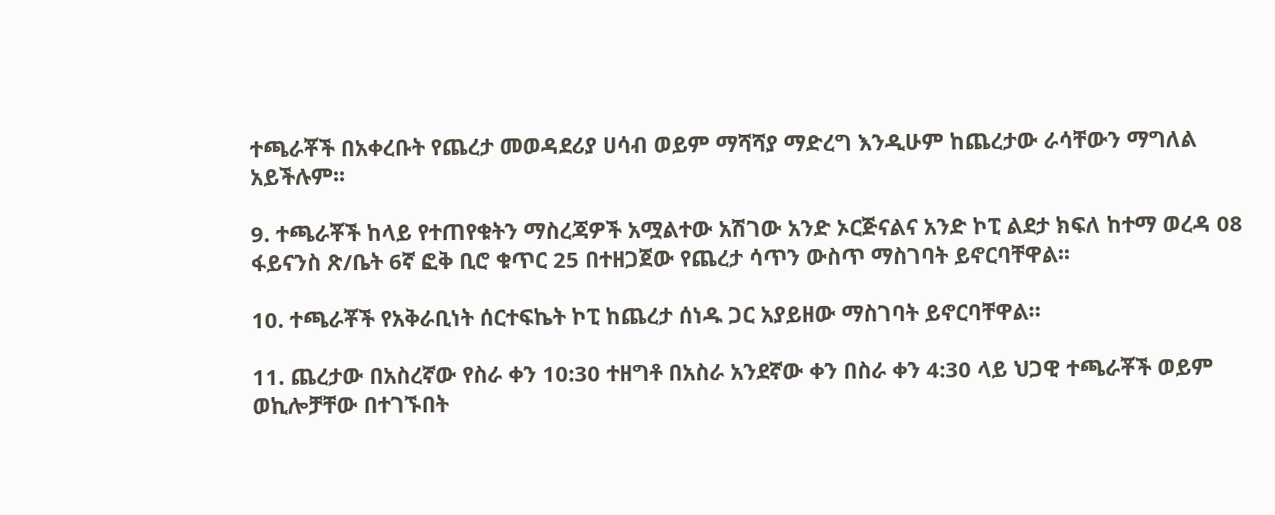ተጫራቾች በአቀረቡት የጨረታ መወዳደሪያ ሀሳብ ወይም ማሻሻያ ማድረግ እንዲሁም ከጨረታው ራሳቸውን ማግለል አይችሉም፡፡

9. ተጫራቾች ከላይ የተጠየቁትን ማስረጃዎች አሟልተው አሽገው አንድ ኦርጅናልና አንድ ኮፒ ልደታ ክፍለ ከተማ ወረዳ 08 ፋይናንስ ጽ/ቤት 6ኛ ፎቅ ቢሮ ቁጥር 25 በተዘጋጀው የጨረታ ሳጥን ውስጥ ማስገባት ይኖርባቸዋል፡፡

10. ተጫራቾች የአቅራቢነት ሰርተፍኬት ኮፒ ከጨረታ ሰነዱ ጋር አያይዘው ማስገባት ይኖርባቸዋል።

11. ጨረታው በአስረኛው የስራ ቀን 10:30 ተዘግቶ በአስራ አንደኛው ቀን በስራ ቀን 4:30 ላይ ህጋዊ ተጫራቾች ወይም ወኪሎቻቸው በተገኙበት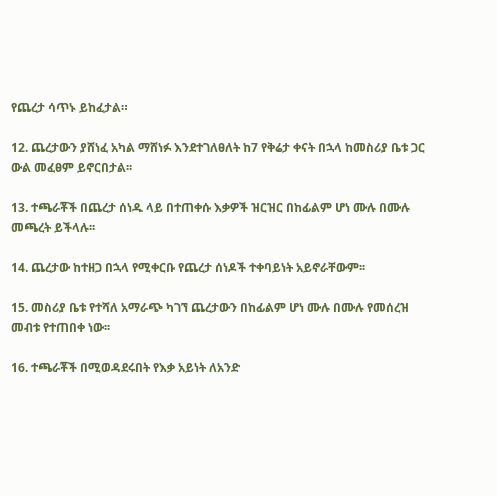የጨረታ ሳጥኑ ይከፈታል።

12. ጨረታውን ያሸነፈ አካል ማሸነፉ እንደተገለፀለት ከ7 የቅሬታ ቀናት በኋላ ከመስሪያ ቤቱ ጋር ውል መፈፀም ይኖርበታል፡፡

13. ተጫራቾች በጨረታ ሰነዱ ላይ በተጠቀሱ እቃዎች ዝርዝር በከፊልም ሆነ ሙሉ በሙሉ መጫረት ይችላሉ፡፡

14. ጨረታው ከተዘጋ በኋላ የሚቀርቡ የጨረታ ሰነዶች ተቀባይነት አይኖራቸውም፡፡

15. መስሪያ ቤቱ የተሻለ አማራጭ ካገኘ ጨረታውን በከፊልም ሆነ ሙሉ በሙሉ የመሰረዝ መብቱ የተጠበቀ ነው፡፡

16. ተጫራቾች በሚወዳደሩበት የእቃ አይነት ለአንድ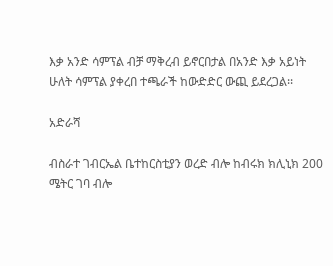እቃ አንድ ሳምፕል ብቻ ማቅረብ ይኖርበታል በአንድ እቃ አይነት ሁለት ሳምፕል ያቀረበ ተጫራች ከውድድር ውጪ ይደረጋል፡፡

አድራሻ

ብስራተ ገብርኤል ቤተከርስቲያን ወረድ ብሎ ከብሩክ ክሊኒክ 200 ሜትር ገባ ብሎ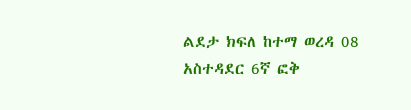ልደታ ክፍለ ከተማ ወረዳ 08 አስተዳደር 6ኛ ፎቅ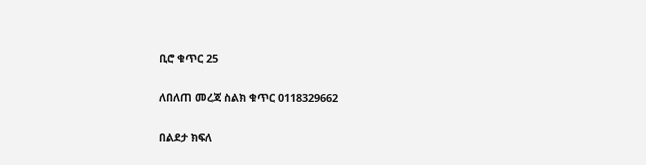ቢሮ ቁጥር 25

ለበለጠ መረጃ ስልክ ቁጥር 0118329662

በልደታ ክፍለ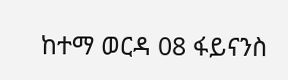ከተማ ወርዳ 08 ፋይናንስ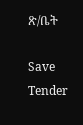ጽ/ቤት

Save Tender